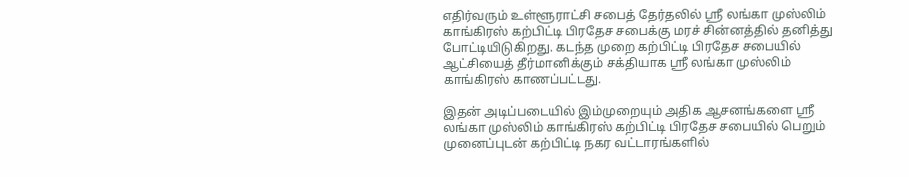எதிர்வரும் உள்ளூராட்சி சபைத் தேர்தலில் ஸ்ரீ லங்கா முஸ்லிம் காங்கிரஸ் கற்பிட்டி பிரதேச சபைக்கு மரச் சின்னத்தில் தனித்து போட்டியிடுகிறது. கடந்த முறை கற்பிட்டி பிரதேச சபையில் ஆட்சியைத் தீர்மானிக்கும் சக்தியாக ஸ்ரீ லங்கா முஸ்லிம் காங்கிரஸ் காணப்பட்டது.

இதன் அடிப்படையில் இம்முறையும் அதிக ஆசனங்களை ஸ்ரீ லங்கா முஸ்லிம் காங்கிரஸ் கற்பிட்டி பிரதேச சபையில் பெறும் முனைப்புடன் கற்பிட்டி நகர வட்டாரங்களில்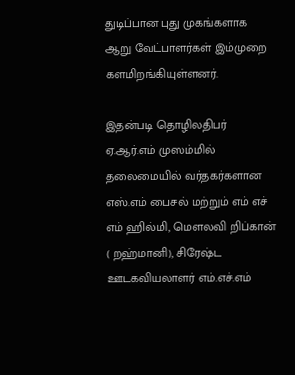துடிப்பான புது முகங்களாக ஆறு வேட்பாளர்கள் இம்முறை களமிறங்கியுள்ளனர்.

இதன்படி தொழிலதிபர் ஏ.ஆர்.எம் முஸம்மில் தலைமையில் வர்தகர்களான எஸ்.எம் பைசல் மற்றும் எம் எச் எம் ஹில்மி, மௌலவி றிப்கான் ( றஹ்மானி), சிரேஷ்ட ஊடகவியலாளர் எம்.எச்.எம்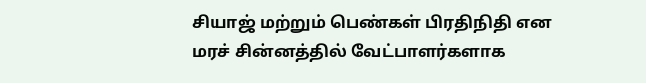சியாஜ் மற்றும் பெண்கள் பிரதிநிதி என மரச் சின்னத்தில் வேட்பாளர்களாக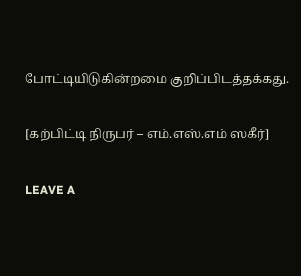போட்டியிடுகின்றமை குறிப்பிடத்தக்கது.

[கற்பிட்டி நிருபர் – எம்.எஸ்.எம் ஸகீர்]

LEAVE A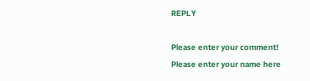REPLY

Please enter your comment!
Please enter your name here